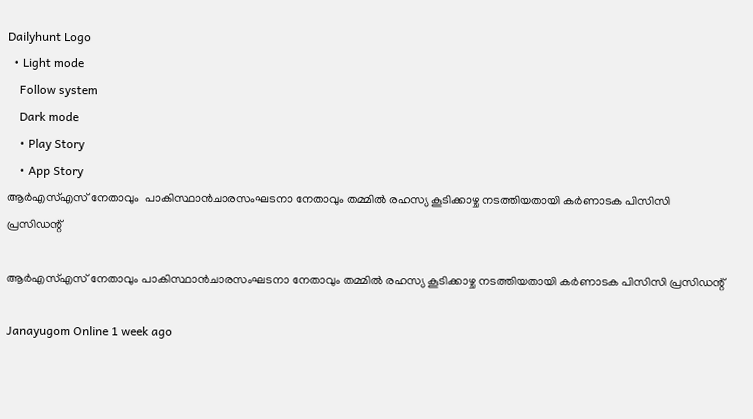Dailyhunt Logo
  • Light mode
    Follow system
    Dark mode
    • Play Story
    • App Story
ആര്‍എസ്‌എസ് നേതാവും  പാകിസ്ഥാന്‍ചാരസംഘടനാ നേതാവും തമ്മില്‍ രഹസ്യ കൂടിക്കാഴ്ച നടത്തിയതായി കര്‍ണാടക പിസിസി പ്രസിഡന്റ്

ആര്‍എസ്‌എസ് നേതാവും പാകിസ്ഥാന്‍ചാരസംഘടനാ നേതാവും തമ്മില്‍ രഹസ്യ കൂടിക്കാഴ്ച നടത്തിയതായി കര്‍ണാടക പിസിസി പ്രസിഡന്റ്

Janayugom Online 1 week ago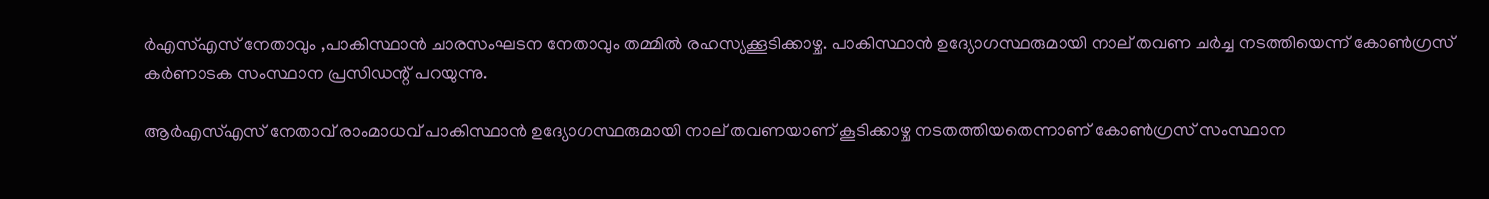ര്‍എസ്‌എസ് നേതാവും ,പാകിസ്ഥാന്‍ ചാരസംഘടന നേതാവും തമ്മില്‍ രഹസ്യക്കൂടിക്കാഴ്ച. പാകിസ്ഥാന്‍ ഉദ്യോഗസ്ഥരുമായി നാല് തവണ ചര്‍ച്ച നടത്തിയെന്ന് കോണ്‍ഗ്രസ് കര്‍ണാടക സംസ്ഥാന പ്രസിഡന്റ് പറയുന്നു.

ആര്‍എസ്‌എസ് നേതാവ് രാംമാധവ് പാകിസ്ഥാന്‍ ഉദ്യോഗസ്ഥരുമായി നാല് തവണയാണ് കൂടിക്കാഴ്ച നടതത്തിയതെന്നാണ് കോണ്‍ഗ്രസ് സംസ്ഥാന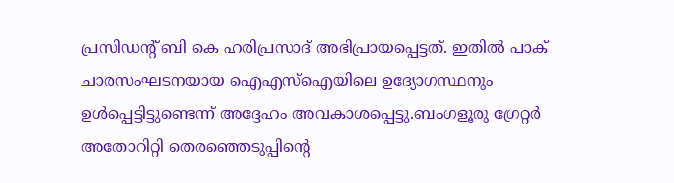പ്രസിഡന്റ് ബി കെ ഹരിപ്രസാദ് അഭിപ്രായപ്പെട്ടത്. ഇതില്‍ പാക് ചാരസംഘടനയായ ഐഎസ്‌ഐയിലെ ഉദ്യോഗസ്ഥനും ഉള്‍പ്പെട്ടിട്ടുണ്ടെന്ന് അദ്ദേഹം അവകാശപ്പെട്ടു.ബംഗളൂരു ഗ്രേറ്റര്‍ അതോറിറ്റി തെരഞ്ഞെടുപ്പിന്റെ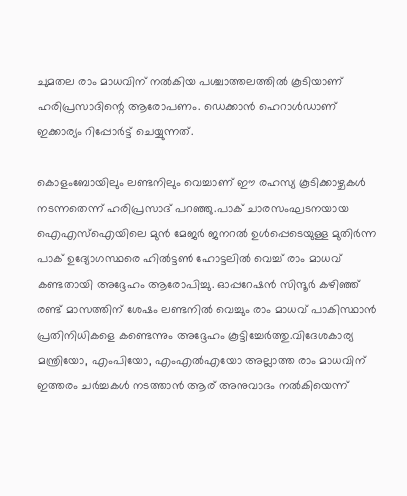ചുമതല രാം മാധവിന് നല്‍കിയ പശ്ചാത്തലത്തില്‍ കൂടിയാണ് ഹരിപ്രസാദിന്റെ ആരോപണം. ഡെക്കാന്‍ ഹെറാള്‍ഡാണ് ഇക്കാര്യം റിപ്പോര്‍ട്ട് ചെയ്യുന്നത്.

കൊളംബോയിലും ലണ്ടനിലും വെച്ചാണ് ഈ രഹസ്യ കൂടിക്കാഴ്ചകള്‍ നടന്നതെന്ന് ഹരിപ്രസാദ് പറഞ്ഞു.പാക് ചാരസംഘടനയായ ഐഎസ്‌ഐയിലെ മുന്‍ മേജര്‍ ജനറല്‍ ഉള്‍പ്പെടെയുള്ള മുതിര്‍ന്ന പാക് ഉദ്യോഗസ്ഥരെ ഹില്‍ട്ടണ്‍ ഹോട്ടലില്‍ വെച്ച്‌ രാം മാധവ് കണ്ടതായി അദ്ദേഹം ആരോപിച്ചു. ഓപ്പറേഷന്‍ സിന്ദൂര്‍ കഴിഞ്ഞ് രണ്ട് മാസത്തിന് ശേഷം ലണ്ടനില്‍ വെച്ചും രാം മാധവ് പാകിസ്ഥാന്‍ പ്രതിനിധികളെ കണ്ടെന്നും അദ്ദേഹം കൂട്ടിച്ചേര്‍ത്തു.വിദേശകാര്യ മന്ത്രിയോ, എംപിയോ, എംഎല്‍എയോ അല്ലാത്ത രാം മാധവിന് ഇത്തരം ചര്‍ച്ചകള്‍ നടത്താന്‍ ആര് അനുവാദം നല്‍കിയെന്ന്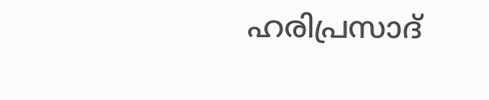ഹരിപ്രസാദ്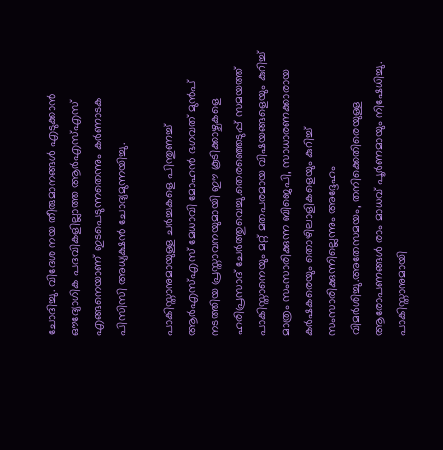ചോദിച്ചു. വിദേശ നയ തീരുമാനങ്ങള്‍ എടുക്കാന്‍ ഔദ്യോഗിക പദവികളില്ലാത്ത ആര്‍എസ്‌എസ് എങ്ങനെയാണ് ഇടപെടുന്നതെന്നും കര്‍ണാടക പിസിസി അധ്യക്ഷന്‍ ചോദ്യമുന്നയിച്ചു.

പാകിസ്താനുമായുള്ള ചര്‍ച്ചകളെ പിന്തുണച്ച്‌ ആര്‍എസ്‌എസ് മേധാവി മോഹന്‍ ഭഗവത് മുന്‍പ് നടത്തിയ പ്രസ്താവനയുമായി ഈ കൂടിക്കാഴ്ചകളെ ഹരിപ്രസാദ് ചേര്‍ത്തുവെച്ചു.തെരഞ്ഞെടുപ്പ് സമയത്ത് പാകിസ്താനെയും മറ്റ് മതപരമായ വിഷയങ്ങളെയും കുറിച്ച്‌ മാത്രം സംസാരിക്കുന്ന ബിജെപി, സാധാരണക്കാരായ കര്‍ഷകരെയും തൊഴിലാളികളെയും കുറിച്ച്‌ സംസാരിക്കുന്നില്ലെന്നും അദ്ദേഹം വിമര്‍ശിച്ചു.അതേസമയം, തനിക്കെതിരെയുള്ള ആരോപണങ്ങള്‍ രാം മാധവ് പൂര്‍ണമായും നിഷേധിച്ചു. പാകിസ്താനുമായി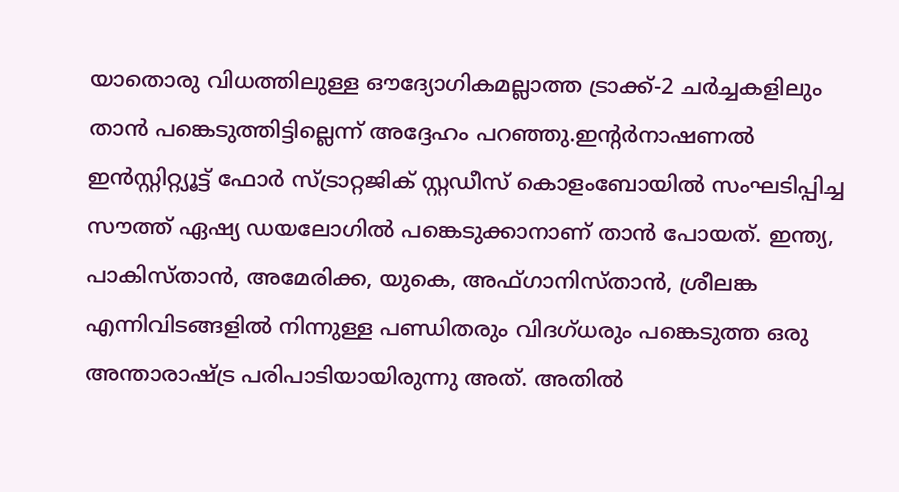യാതൊരു വിധത്തിലുള്ള ഔദ്യോഗികമല്ലാത്ത ട്രാക്ക്-2 ചര്‍ച്ചകളിലും താന്‍ പങ്കെടുത്തിട്ടില്ലെന്ന് അദ്ദേഹം പറഞ്ഞു.ഇന്റര്‍നാഷണല്‍ ഇന്‍സ്റ്റിറ്റ്യൂട്ട് ഫോര്‍ സ്ട്രാറ്റജിക് സ്റ്റഡീസ് കൊളംബോയില്‍ സംഘടിപ്പിച്ച സൗത്ത് ഏഷ്യ ഡയലോഗില്‍ പങ്കെടുക്കാനാണ് താന്‍ പോയത്. ഇന്ത്യ, പാകിസ്താന്‍, അമേരിക്ക, യുകെ, അഫ്ഗാനിസ്താന്‍, ശ്രീലങ്ക എന്നിവിടങ്ങളില്‍ നിന്നുള്ള പണ്ഡിതരും വിദഗ്ധരും പങ്കെടുത്ത ഒരു അന്താരാഷ്ട്ര പരിപാടിയായിരുന്നു അത്. അതില്‍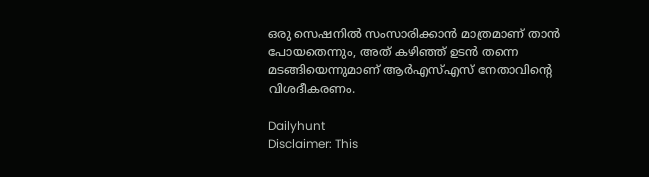ഒരു സെഷനില്‍ സംസാരിക്കാന്‍ മാത്രമാണ് താന്‍ പോയതെന്നും, അത് കഴിഞ്ഞ് ഉടന്‍ തന്നെ മടങ്ങിയെന്നുമാണ് ആര്‍എസ്‌എസ് നേതാവിന്റെ വിശദീകരണം.

Dailyhunt
Disclaimer: This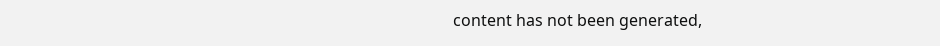content has not been generated,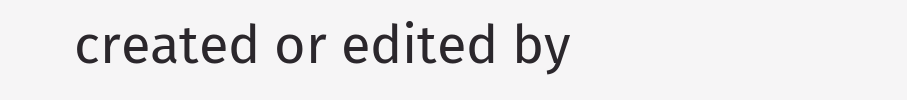created or edited by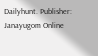Dailyhunt. Publisher: Janayugom Online